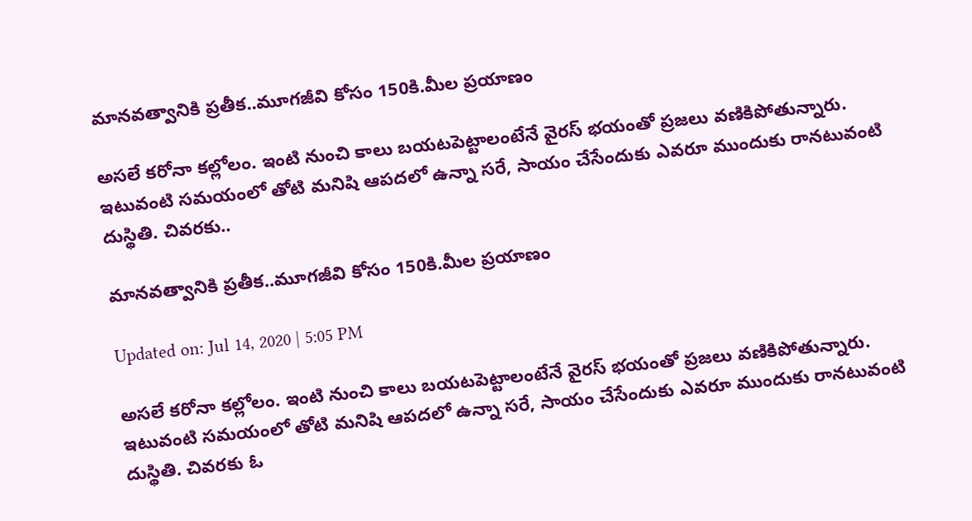మానవత్వానికి ప్రతీక..మూగజీవి కోసం 150కి.మీల ప్రయాణం

అసలే కరోనా కల్లోలం. ఇంటి నుంచి కాలు బయటపెట్టాలంటేనే వైరస్ భయంతో ప్రజలు వణికిపోతున్నారు. ఇటువంటి సమయంలో తోటి మనిషి ఆపదలో ఉన్నా సరే, సాయం చేసేందుకు ఎవరూ ముందుకు రానటువంటి దుస్థితి. చివరకు..

మానవత్వానికి ప్రతీక..మూగజీవి కోసం 150కి.మీల ప్రయాణం

Updated on: Jul 14, 2020 | 5:05 PM

అసలే కరోనా కల్లోలం. ఇంటి నుంచి కాలు బయటపెట్టాలంటేనే వైరస్ భయంతో ప్రజలు వణికిపోతున్నారు. ఇటువంటి సమయంలో తోటి మనిషి ఆపదలో ఉన్నా సరే, సాయం చేసేందుకు ఎవరూ ముందుకు రానటువంటి దుస్థితి. చివరకు ఓ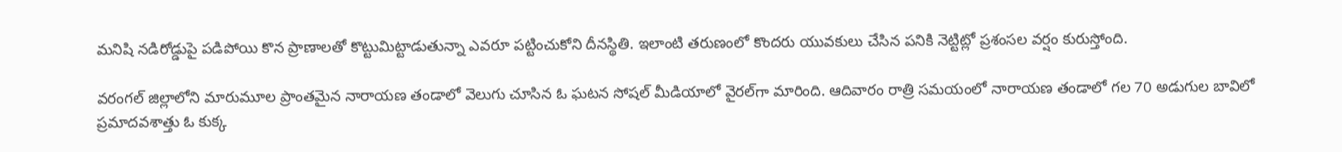మనిషి నడిరోడ్డుపై పడిపోయి కొన ప్రాణాలతో కొట్టుమిట్టాడుతున్నా ఎవరూ పట్టించుకోని దీనస్థితి. ఇలాంటి తరుణంలో కొందరు యువకులు చేసిన పనికి నెట్టిట్లో ప్రశంసల వర్షం కురుస్తోంది.

వరంగల్ జిల్లాలోని మారుమూల ప్రాంతమైన నారాయణ తండాలో వెలుగు చూసిన ఓ ఘటన సోషల్ మీడియాలో వైరల్‌గా మారింది. ఆదివారం రాత్రి సమయంలో నారాయణ తండాలో గల 70 అడుగుల బావిలో ప్రమాదవశాత్తు ఓ కుక్క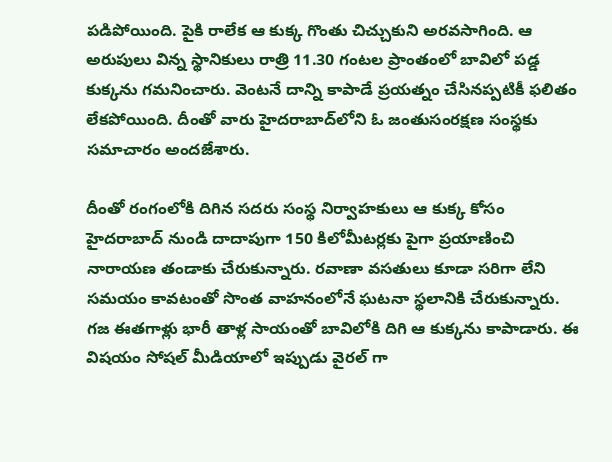పడిపోయింది. పైకి రాలేక ఆ కుక్క గొంతు చిచ్చుకుని అరవసాగింది. ఆ అరుపులు విన్న స్థానికులు రాత్రి 11.30 గంటల ప్రాంతంలో బావిలో పడ్డ కుక్కను గమనించారు. వెంటనే దాన్ని కాపాడే ప్రయత్నం చేసినప్పటికీ ఫలితం లేకపోయింది. దీంతో వారు హైదరాబాద్‌లోని ఓ జంతుసంరక్షణ సంస్థకు సమాచారం అందజేశారు.

దీంతో రంగంలోకి దిగిన సదరు సంస్థ నిర్వాహకులు ఆ కుక్క కోసం హైదరాబాద్ నుండి దాదాపుగా 150 కిలోమీటర్లకు పైగా ప్రయాణించి నారాయణ తండాకు చేరుకున్నారు. రవాణా వసతులు కూడా సరిగా లేని సమయం కావటంతో సొంత వాహనంలోనే ఘటనా స్థలానికి చేరుకున్నారు. గజ ఈతగాళ్లు భారీ తాళ్ల సాయంతో బావిలోకి దిగి ఆ కుక్కను కాపాడారు. ఈ విషయం సోషల్ మీడియాలో ఇప్పుడు వైరల్ గా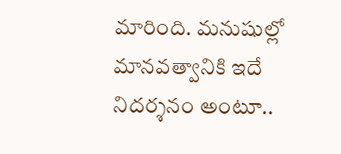మారింది. మనుషుల్లో మానవత్వానికి ఇదే నిదర్శనం అంటూ..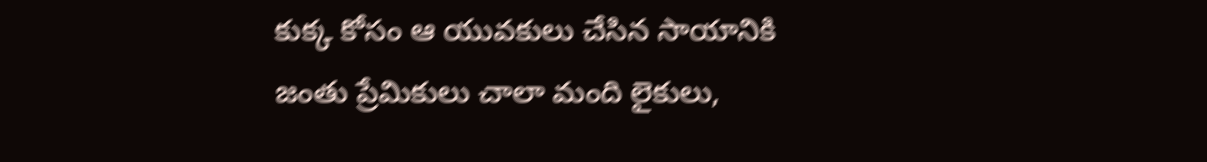కుక్క కోసం ఆ యువకులు చేసిన సాయానికి జంతు ప్రేమికులు చాలా మంది లైకులు,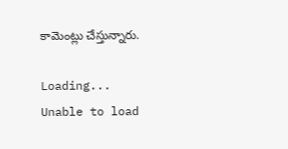కామెంట్లు చేస్తున్నారు.

Loading...
Unable to load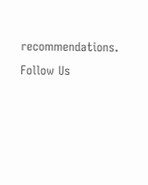recommendations.
Follow Us